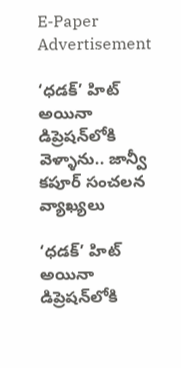E-Paper
Advertisement

‘ధడక్’ హిట్ అయినా డిప్రెషన్‌లోకి వెళ్ళాను.. జాన్వీ కపూర్ సంచలన వ్యాఖ్యలు

‘ధడక్’ హిట్ అయినా డిప్రెషన్‌లోకి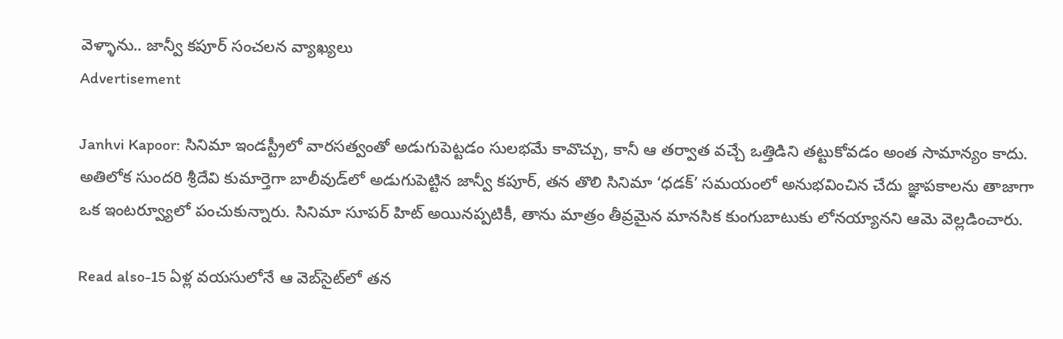వెళ్ళాను.. జాన్వీ కపూర్ సంచలన వ్యాఖ్యలు
Advertisement

Janhvi Kapoor: సినిమా ఇండస్ట్రీలో వారసత్వంతో అడుగుపెట్టడం సులభమే కావొచ్చు, కానీ ఆ తర్వాత వచ్చే ఒత్తిడిని తట్టుకోవడం అంత సామాన్యం కాదు. అతిలోక సుందరి శ్రీదేవి కుమార్తెగా బాలీవుడ్‌లో అడుగుపెట్టిన జాన్వీ కపూర్, తన తొలి సినిమా ‘ధడక్’ సమయంలో అనుభవించిన చేదు జ్ఞాపకాలను తాజాగా ఒక ఇంటర్వ్యూలో పంచుకున్నారు. సినిమా సూపర్ హిట్ అయినప్పటికీ, తాను మాత్రం తీవ్రమైన మానసిక కుంగుబాటుకు లోనయ్యానని ఆమె వెల్లడించారు.

Read also-15 ఏళ్ల వయసులోనే ఆ వెబ్‌సైట్‌లో తన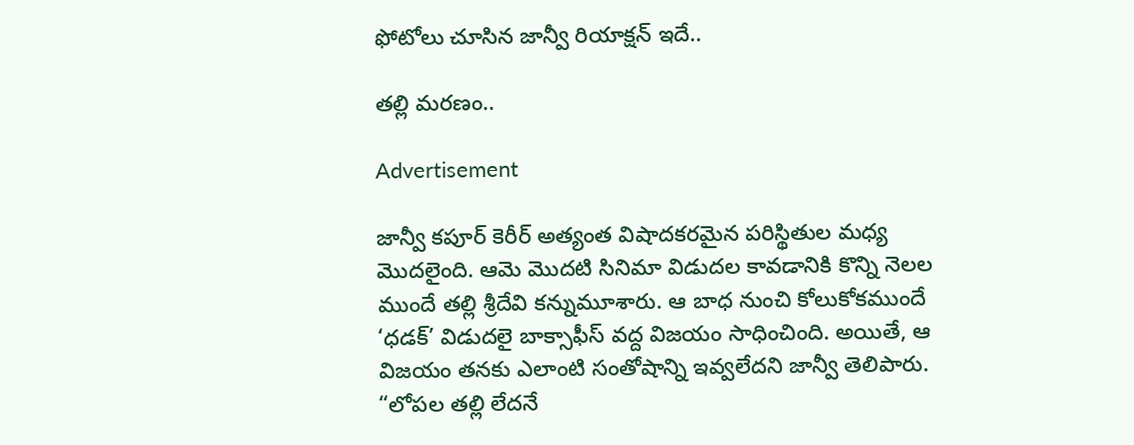ఫోటోలు చూసిన జాన్వీ రియాక్షన్ ఇదే..

తల్లి మరణం..

Advertisement

జాన్వీ కపూర్ కెరీర్ అత్యంత విషాదకరమైన పరిస్థితుల మధ్య మొదలైంది. ఆమె మొదటి సినిమా విడుదల కావడానికి కొన్ని నెలల ముందే తల్లి శ్రీదేవి కన్నుమూశారు. ఆ బాధ నుంచి కోలుకోకముందే ‘ధడక్’ విడుదలై బాక్సాఫీస్ వద్ద విజయం సాధించింది. అయితే, ఆ విజయం తనకు ఎలాంటి సంతోషాన్ని ఇవ్వలేదని జాన్వీ తెలిపారు. “లోపల తల్లి లేదనే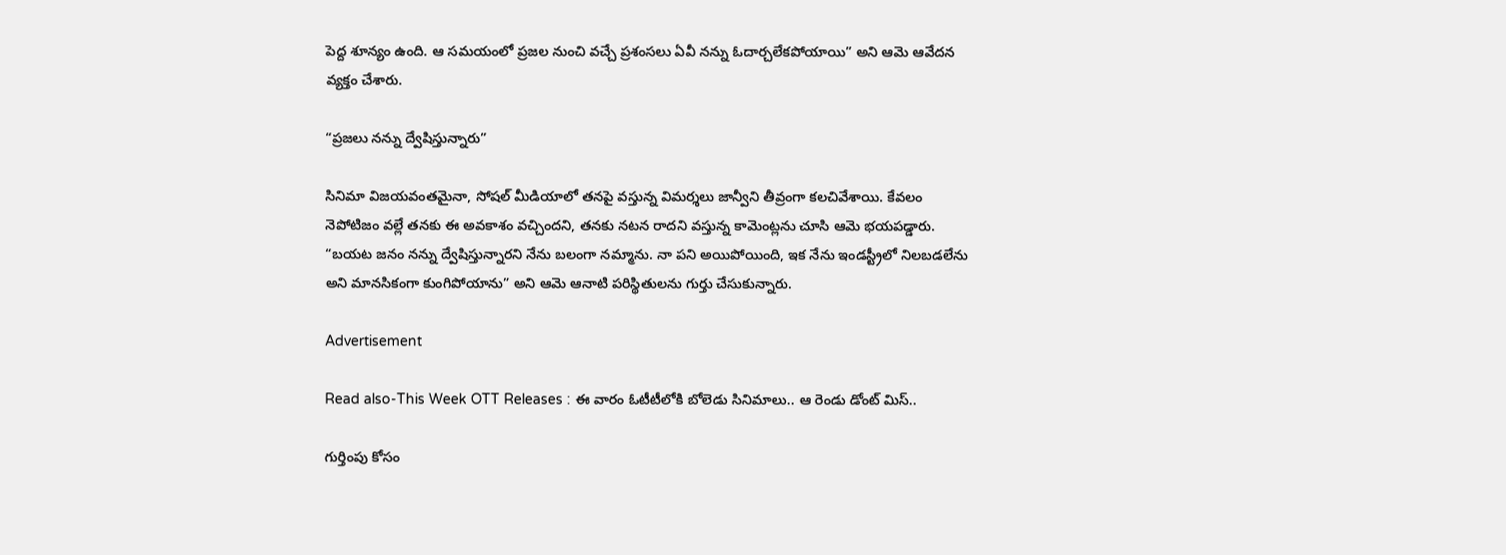పెద్ద శూన్యం ఉంది. ఆ సమయంలో ప్రజల నుంచి వచ్చే ప్రశంసలు ఏవీ నన్ను ఓదార్చలేకపోయాయి” అని ఆమె ఆవేదన వ్యక్తం చేశారు.

“ప్రజలు నన్ను ద్వేషిస్తున్నారు”

సినిమా విజయవంతమైనా, సోషల్ మీడియాలో తనపై వస్తున్న విమర్శలు జాన్వీని తీవ్రంగా కలచివేశాయి. కేవలం నెపోటిజం వల్లే తనకు ఈ అవకాశం వచ్చిందని, తనకు నటన రాదని వస్తున్న కామెంట్లను చూసి ఆమె భయపడ్డారు. “బయట జనం నన్ను ద్వేషిస్తున్నారని నేను బలంగా నమ్మాను. నా పని అయిపోయింది, ఇక నేను ఇండస్ట్రీలో నిలబడలేను అని మానసికంగా కుంగిపోయాను” అని ఆమె ఆనాటి పరిస్థితులను గుర్తు చేసుకున్నారు.

Advertisement

Read also-This Week OTT Releases : ఈ వారం ఓటీటీలోకి బోలెడు సినిమాలు.. ఆ రెండు డోంట్ మిస్..

గుర్తింపు కోసం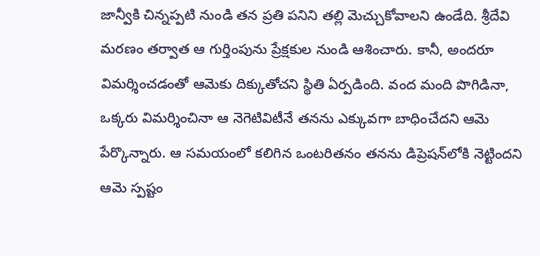జాన్వీకి చిన్నప్పటి నుండి తన ప్రతి పనిని తల్లి మెచ్చుకోవాలని ఉండేది. శ్రీదేవి మరణం తర్వాత ఆ గుర్తింపును ప్రేక్షకుల నుండి ఆశించారు. కానీ, అందరూ విమర్శించడంతో ఆమెకు దిక్కుతోచని స్థితి ఏర్పడింది. వంద మంది పొగిడినా, ఒక్కరు విమర్శించినా ఆ నెగెటివిటీనే తనను ఎక్కువగా బాధించేదని ఆమె పేర్కొన్నారు. ఆ సమయంలో కలిగిన ఒంటరితనం తనను డిప్రెషన్‌లోకి నెట్టిందని ఆమె స్పష్టం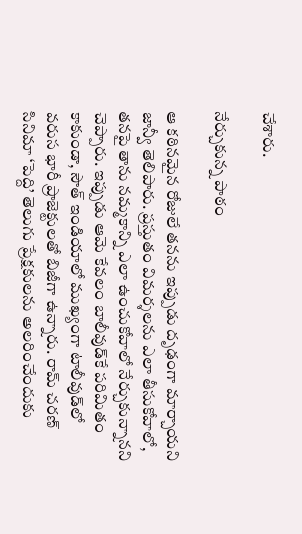చేశారు.

నేర్చుకున్న పాఠం

ఆ కఠినమైన రోజులే తనను ఇప్పుడు దృఢంగా మార్చాయని జాన్వీ తెలిపారు. ప్రస్తుతం విమర్శలను ఎలా తీసుకోవాలో, తనపై తాను నమ్మకాన్ని ఎలా ఉంచుకోవాలో నేర్చుకున్నానని చెప్పారు. ఇప్పుడు ఆమె కేవలం బాలీవుడ్‌కే పరిమితం కాకుండా, సౌత్ ఇండియాలో ముఖ్యంగా టాలీవుడ్‌లో వరుస భారీ ప్రాజెక్టులతో బిజీగా ఉన్నారు. రామ్ చరణ్ సినిమా ‘పెద్ది’ తెలుగు ప్రేక్షకులను అలరించేందుకు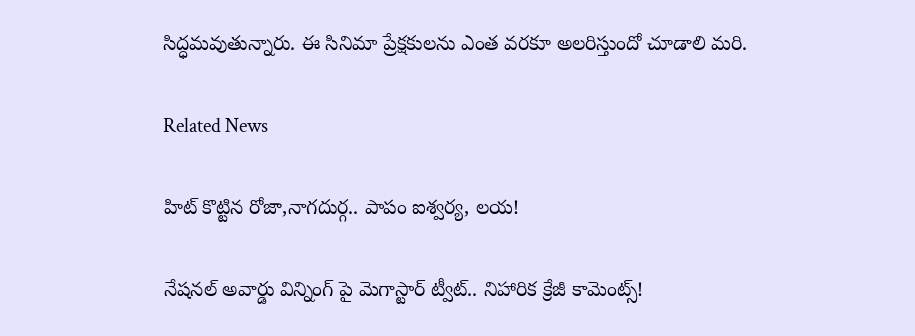సిద్ధమవుతున్నారు. ఈ సినిమా ప్రేక్షకులను ఎంత వరకూ అలరిస్తుందో చూడాలి మరి.

Related News

హిట్ కొట్టిన రోజా,నాగదుర్గ.. పాపం ఐశ్వర్య, లయ!

నేషనల్ అవార్డు విన్నింగ్ పై మెగాస్టార్ ట్వీట్.. నిహారిక క్రేజీ కామెంట్స్!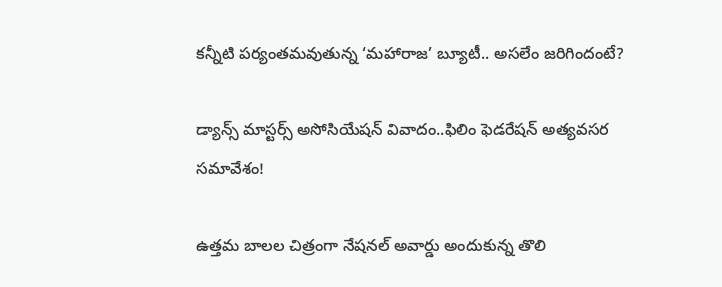కన్నీటి పర్యంతమవుతున్న ‘మహారాజ’ బ్యూటీ.. అసలేం జరిగిందంటే?

డ్యాన్స్ మాస్టర్స్ అసోసియేషన్ వివాదం..ఫిలిం ఫెడరేషన్ అత్యవసర సమావేశం!

ఉత్తమ బాలల చిత్రంగా నేషనల్ అవార్డు అందుకున్న తొలి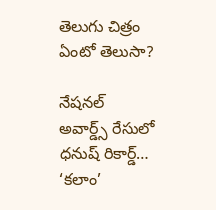తెలుగు చిత్రం ఏంటో తెలుసా?

నేషనల్ అవార్డ్స్ రేసులో ధనుష్ రికార్డ్… ‘కలాం’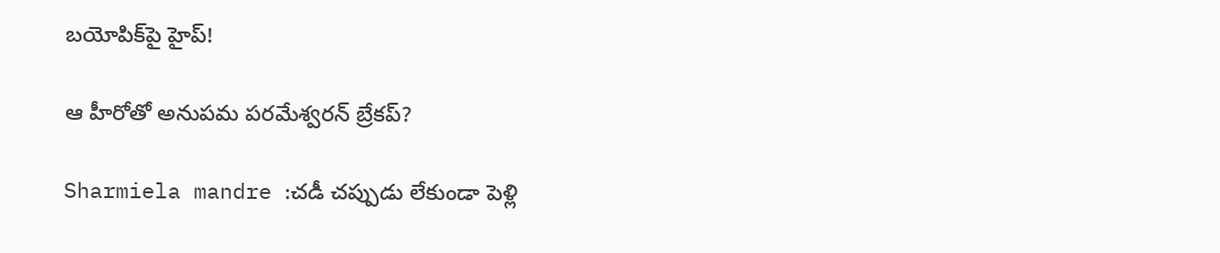బయోపిక్‌పై హైప్!

ఆ హీరోతో అనుపమ పరమేశ్వరన్ బ్రేకప్?

Sharmiela mandre :చడీ చప్పుడు లేకుండా పెళ్లి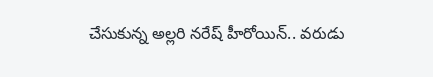చేసుకున్న అల్లరి నరేష్ హీరోయిన్.. వరుడు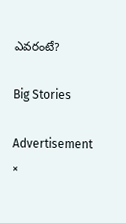ఎవరంటే?

Big Stories

Advertisement
×